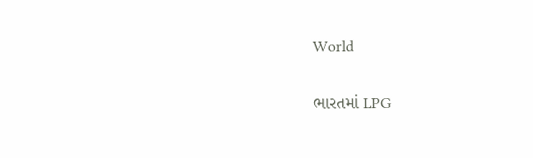World

ભારતમાં LPG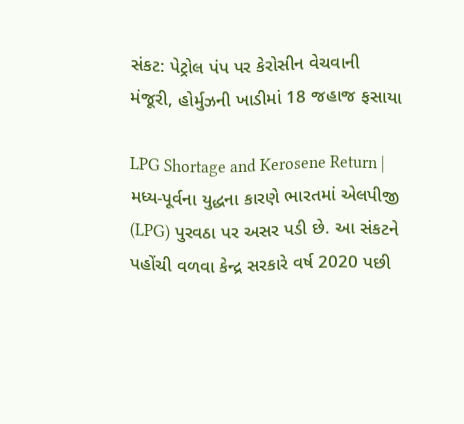સંકટ: પેટ્રોલ પંપ પર કેરોસીન વેચવાની મંજૂરી, હોર્મુઝની ખાડીમાં 18 જહાજ ફસાયા

LPG Shortage and Kerosene Return | મધ્ય-પૂર્વના યુદ્ધના કારણે ભારતમાં એલપીજી (LPG) પુરવઠા પર અસર પડી છે. આ સંકટને પહોંચી વળવા કેન્દ્ર સરકારે વર્ષ 2020 પછી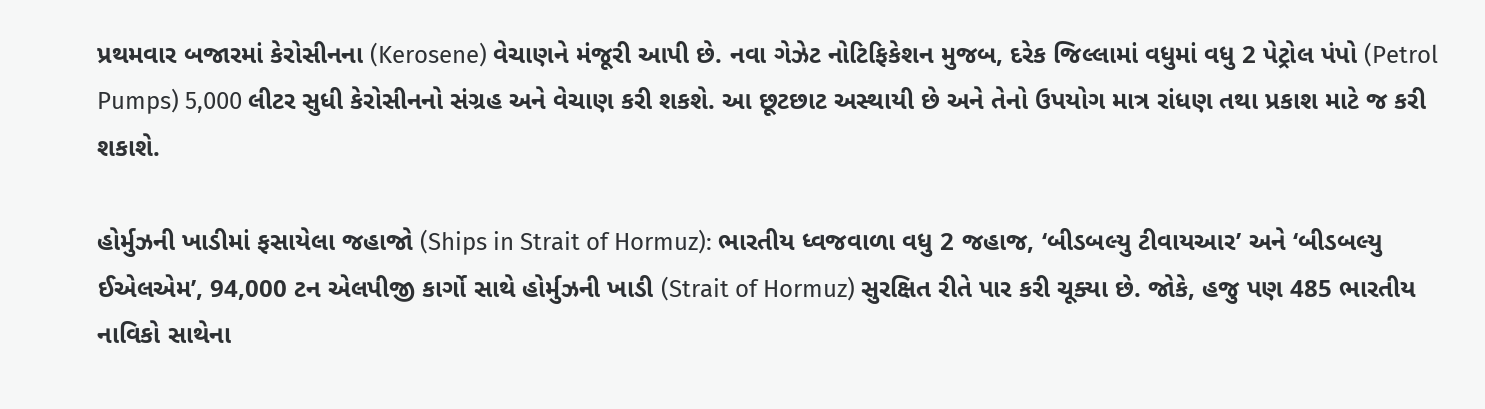પ્રથમવાર બજારમાં કેરોસીનના (Kerosene) વેચાણને મંજૂરી આપી છે. નવા ગેઝેટ નોટિફિકેશન મુજબ, દરેક જિલ્લામાં વધુમાં વધુ 2 પેટ્રોલ પંપો (Petrol Pumps) 5,000 લીટર સુધી કેરોસીનનો સંગ્રહ અને વેચાણ કરી શકશે. આ છૂટછાટ અસ્થાયી છે અને તેનો ઉપયોગ માત્ર રાંધણ તથા પ્રકાશ માટે જ કરી શકાશે.

હોર્મુઝની ખાડીમાં ફસાયેલા જહાજો (Ships in Strait of Hormuz): ભારતીય ધ્વજવાળા વધુ 2 જહાજ, ‘બીડબલ્યુ ટીવાયઆર’ અને ‘બીડબલ્યુ ઈએલએમ’, 94,000 ટન એલપીજી કાર્ગો સાથે હોર્મુઝની ખાડી (Strait of Hormuz) સુરક્ષિત રીતે પાર કરી ચૂક્યા છે. જોકે, હજુ પણ 485 ભારતીય નાવિકો સાથેના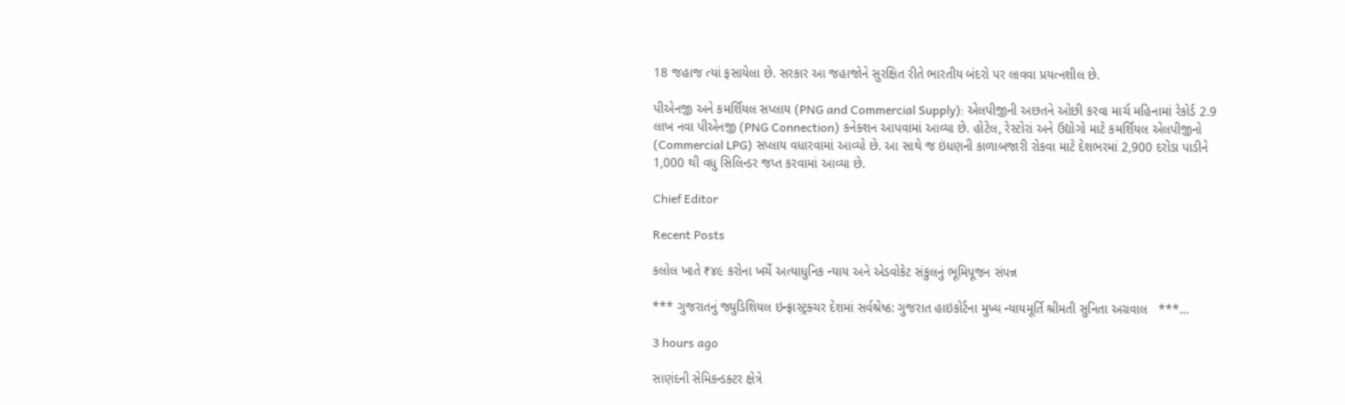18 જહાજ ત્યાં ફસાયેલા છે. સરકાર આ જહાજોને સુરક્ષિત રીતે ભારતીય બંદરો પર લાવવા પ્રયત્નશીલ છે.

પીએનજી અને કમર્શિયલ સપ્લાય (PNG and Commercial Supply): એલપીજીની અછતને ઓછી કરવા માર્ચ મહિનામાં રેકોર્ડ 2.9 લાખ નવા પીએનજી (PNG Connection) કનેક્શન આપવામાં આવ્યા છે. હોટેલ, રેસ્ટોરાં અને ઉદ્યોગો માટે કમર્શિયલ એલપીજીનો (Commercial LPG) સપ્લાય વધારવામાં આવ્યો છે. આ સાથે જ ઇંધણની કાળાબજારી રોકવા માટે દેશભરમાં 2,900 દરોડા પાડીને 1,000 થી વધુ સિલિન્ડર જપ્ત કરવામાં આવ્યા છે.

Chief Editor

Recent Posts

કલોલ ખાતે ₹૪૯ કરોના ખર્ચે અત્યાધુનિક ન્યાય અને એડવોકેટ સંકુલનું ભૂમિપૂજન સંપન્ન

*** ગુજરાતનું જ્યુડિશિયલ ઇન્ફ્રાસ્ટ્રક્ચર દેશમાં સર્વશ્રેષ્ઠ: ગુજરાત હાઇકોર્ટના મુખ્ય ન્યાયમૂર્તિ શ્રીમતી સુનિતા અગ્રવાલ   ***…

3 hours ago

સાણંદની સેમિકન્ડક્ટર ક્ષેત્રે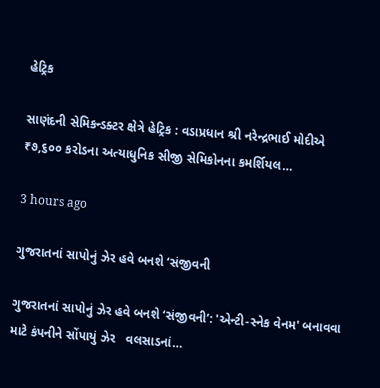હેટ્રિક

સાણંદની સેમિકન્ડક્ટર ક્ષેત્રે હેટ્રિક : વડાપ્રધાન શ્રી નરેન્દ્રભાઈ મોદીએ ₹૭,૬૦૦ કરોડના અત્યાધુનિક સીજી સેમિકોનના કમર્શિયલ…

3 hours ago

ગુજરાતનાં સાપોનું ઝેર હવે બનશે ‘સંજીવની

ગુજરાતનાં સાપોનું ઝેર હવે બનશે ‘સંજીવની’: 'એન્ટી-સ્નેક વેનમ' બનાવવા માટે કંપનીને સોંપાયું ઝેર   વલસાડનાં…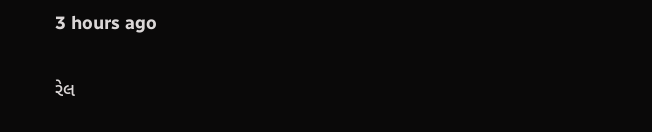3 hours ago

રેલ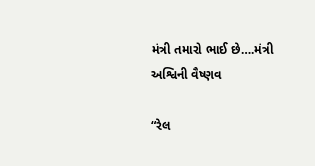મંત્રી તમારો ભાઈ છે….મંત્રી અશ્વિની વૈષ્ણવ

“રેલ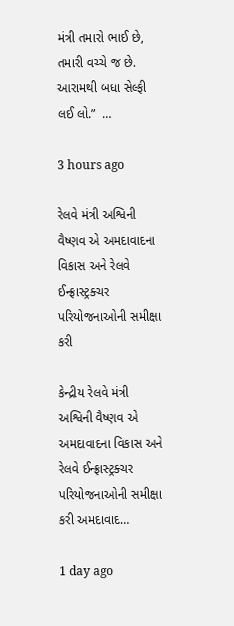મંત્રી તમારો ભાઈ છે, તમારી વચ્ચે જ છે. આરામથી બધા સેલ્ફી લઈ લો.”  …

3 hours ago

રેલવે મંત્રી અશ્વિની વૈષ્ણવ એ અમદાવાદના વિકાસ અને રેલવે ઈન્ફ્રાસ્ટ્રક્ચર પરિયોજનાઓની સમીક્ષા કરી

કેન્દ્રીય રેલવે મંત્રી અશ્વિની વૈષ્ણવ એ અમદાવાદના વિકાસ અને રેલવે ઈન્ફ્રાસ્ટ્રક્ચર પરિયોજનાઓની સમીક્ષા કરી અમદાવાદ…

1 day ago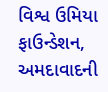વિશ્વ ઉમિયા ફાઉન્ડેશન, અમદાવાદની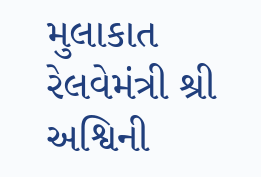મુલાકાત રેલવેમંત્રી શ્રી અશ્વિની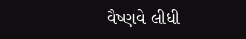વૈષ્ણવે લીધી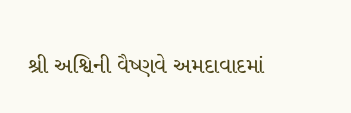શ્રી અશ્વિની વૈષ્ણવે અમદાવાદમાં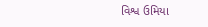વિશ્વ ઉમિયા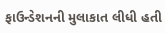ફાઉન્ડેશનની મુલાકાત લીધી હતી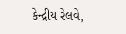કેન્દ્રીય રેલવે,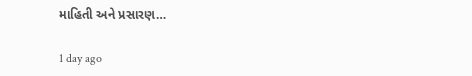માહિતી અને પ્રસારણ…

1 day ago